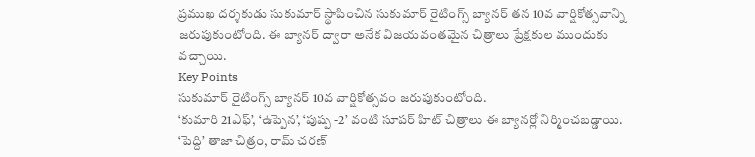ప్రముఖ దర్శకుడు సుకుమార్ స్థాపించిన సుకుమార్ రైటింగ్స్ బ్యానర్ తన 10వ వార్షికోత్సవాన్ని జరుపుకుంటోంది. ఈ బ్యానర్ ద్వారా అనేక విజయవంతమైన చిత్రాలు ప్రేక్షకుల ముందుకు వచ్చాయి.
Key Points
సుకుమార్ రైటింగ్స్ బ్యానర్ 10వ వార్షికోత్సవం జరుపుకుంటోంది.
‘కుమారి 21ఎఫ్’, ‘ఉప్పెన’, ‘పుష్ప -2’ వంటి సూపర్ హిట్ చిత్రాలు ఈ బ్యానర్లో నిర్మించబడ్డాయి.
‘పెద్ది’ తాజా చిత్రం, రామ్ చరణ్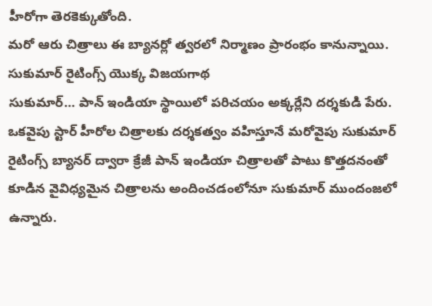హీరోగా తెరకెక్కుతోంది.
మరో ఆరు చిత్రాలు ఈ బ్యానర్లో త్వరలో నిర్మాణం ప్రారంభం కానున్నాయి.
సుకుమార్ రైటింగ్స్ యొక్క విజయగాథ
సుకుమార్… పాన్ ఇండియా స్థాయిలో పరిచయం అక్కర్లేని దర్శకుడి పేరు. ఒకవైపు స్టార్ హీరోల చిత్రాలకు దర్శకత్వం వహిస్తూనే మరోవైపు సుకుమార్ రైటింగ్స్ బ్యానర్ ద్వారా క్రేజీ పాన్ ఇండియా చిత్రాలతో పాటు కొత్తదనంతో కూడిన వైవిధ్యమైన చిత్రాలను అందించడంలోనూ సుకుమార్ ముందంజలో ఉన్నారు.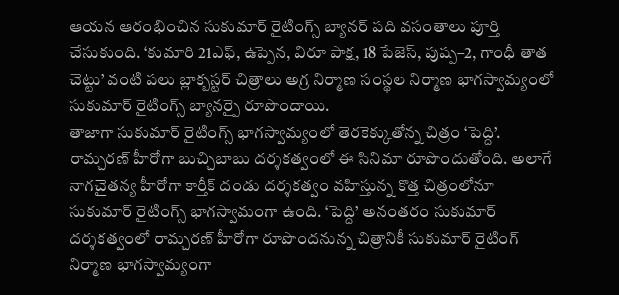ఆయన ఆరంభించిన సుకుమార్ రైటింగ్స్ బ్యానర్ పది వసంతాలు పూర్తి చేసుకుంది. ‘కుమారి 21ఎఫ్, ఉప్పెన, విరూ పాక్ష, 18 పేజెస్, పుష్ప–2, గాంధీ తాత చెట్టు’ వంటి పలు బ్లాక్బస్టర్ చిత్రాలు అగ్ర నిర్మాణ సంస్థల నిర్మాణ భాగస్వామ్యంలో సుకుమార్ రైటింగ్స్ బ్యానర్పై రూపొందాయి.
తాజాగా సుకుమార్ రైటింగ్స్ భాగస్వామ్యంలో తెరకెక్కుతోన్న చిత్రం ‘పెద్ది’. రామ్చరణ్ హీరోగా బుచ్చిబాబు దర్శకత్వంలో ఈ సినిమా రూపొందుతోంది. అలాగే నాగచైతన్య హీరోగా కార్తీక్ దండు దర్శకత్వం వహిస్తున్న కొత్త చిత్రంలోనూ సుకుమార్ రైటింగ్స్ భాగస్వామంగా ఉంది. ‘పెద్ది’ అనంతరం సుకుమార్ దర్శకత్వంలో రామ్చరణ్ హీరోగా రూపొందనున్న చిత్రానికీ సుకుమార్ రైటింగ్ నిర్మాణ భాగస్వామ్యంగా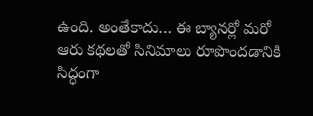ఉంది. అంతేకాదు… ఈ బ్యానర్లో మరో ఆరు కథలతో సినిమాలు రూపొందడానికి సిద్ధంగా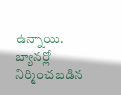ఉన్నాయి.
బ్యానర్లో నిర్మించబడిన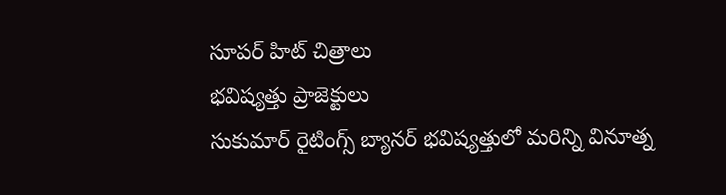సూపర్ హిట్ చిత్రాలు
భవిష్యత్తు ప్రాజెక్టులు
సుకుమార్ రైటింగ్స్ బ్యానర్ భవిష్యత్తులో మరిన్ని వినూత్న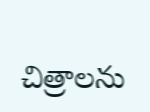చిత్రాలను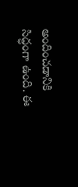అందించడానికి సిద్ధంగా ఉంది. ఈ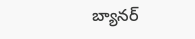బ్యానర్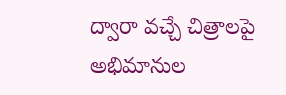ద్వారా వచ్చే చిత్రాలపై అభిమానుల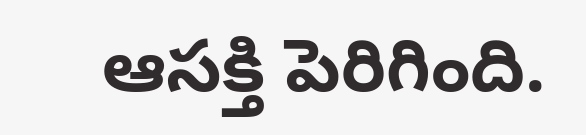ఆసక్తి పెరిగింది.